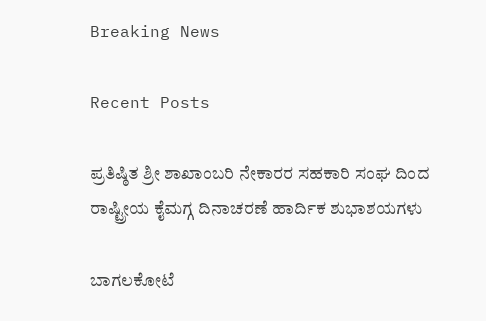Breaking News

Recent Posts

ಪ್ರತಿಷ್ಠಿತ ಶ್ರೀ ಶಾಖಾಂಬರಿ ನೇಕಾರರ ಸಹಕಾರಿ ಸಂಘ ದಿಂದ ರಾಷ್ಟ್ರೀಯ ಕೈಮಗ್ಗ ದಿನಾಚರಣೆ ಹಾರ್ದಿಕ ಶುಭಾಶಯಗಳು

ಬಾಗಲಕೋಟೆ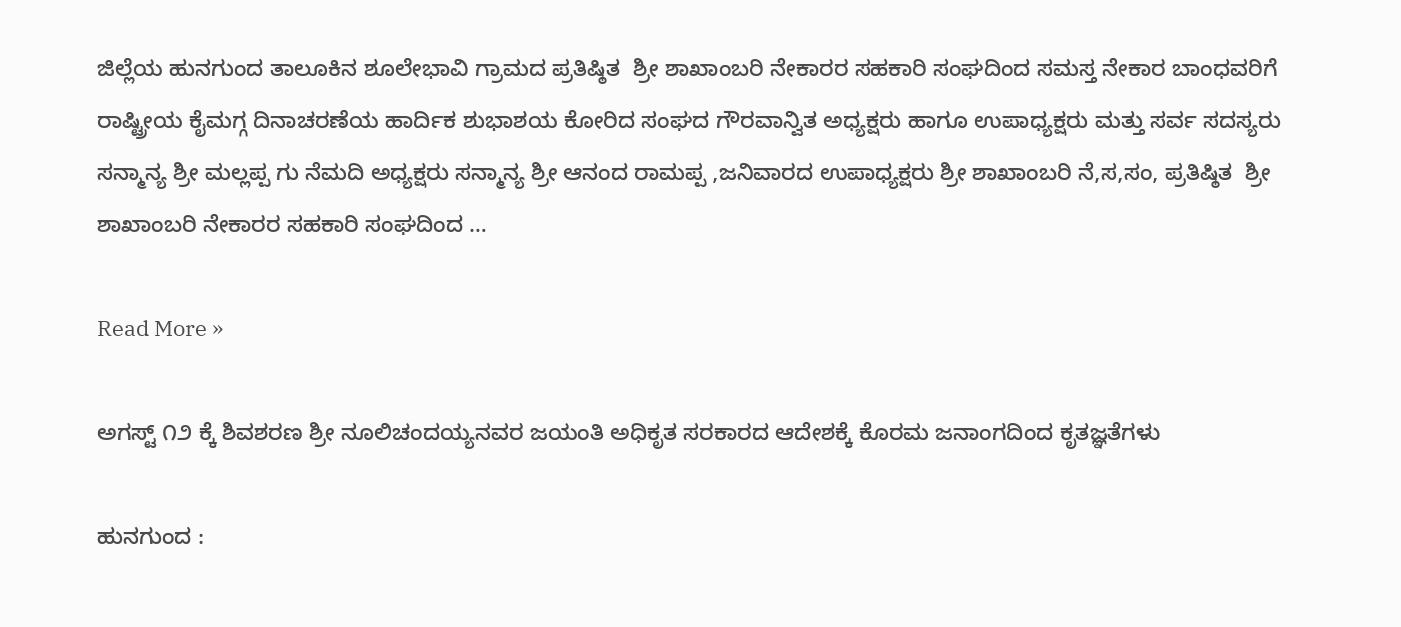ಜಿಲ್ಲೆಯ ಹುನಗುಂದ ತಾಲೂಕಿನ ಶೂಲೇಭಾವಿ ಗ್ರಾಮದ ಪ್ರತಿಷ್ಠಿತ  ಶ್ರೀ ಶಾಖಾಂಬರಿ ನೇಕಾರರ ಸಹಕಾರಿ ಸಂಘದಿಂದ ಸಮಸ್ತ ನೇಕಾರ ಬಾಂಧವರಿಗೆ ರಾಷ್ಟ್ರೀಯ ಕೈಮಗ್ಗ ದಿನಾಚರಣೆಯ ಹಾರ್ದಿಕ ಶುಭಾಶಯ ಕೋರಿದ ಸಂಘದ ಗೌರವಾನ್ವಿತ ಅಧ್ಯಕ್ಷರು ಹಾಗೂ ಉಪಾಧ್ಯಕ್ಷರು ಮತ್ತು ಸರ್ವ ಸದಸ್ಯರು ಸನ್ಮಾನ್ಯ ಶ್ರೀ ಮಲ್ಲಪ್ಪ ಗು ನೆಮದಿ ಅಧ್ಯಕ್ಷರು ಸನ್ಮಾನ್ಯ ಶ್ರೀ ಆನಂದ ರಾಮಪ್ಪ ,ಜನಿವಾರದ ಉಪಾಧ್ಯಕ್ಷರು ಶ್ರೀ ಶಾಖಾಂಬರಿ ನೆ,ಸ,ಸಂ, ಪ್ರತಿಷ್ಠಿತ  ಶ್ರೀ ಶಾಖಾಂಬರಿ ನೇಕಾರರ ಸಹಕಾರಿ ಸಂಘದಿಂದ …

Read More »

ಅಗಸ್ಟ್ ೧೨ ಕ್ಕೆ ಶಿವಶರಣ ಶ್ರೀ ನೂಲಿಚಂದಯ್ಯನವರ ಜಯಂತಿ ಅಧಿಕೃತ ಸರಕಾರದ ಆದೇಶಕ್ಕೆ ಕೊರಮ ಜನಾಂಗದಿಂದ ಕೃತಜ್ಞತೆಗಳು

ಹುನಗುಂದ :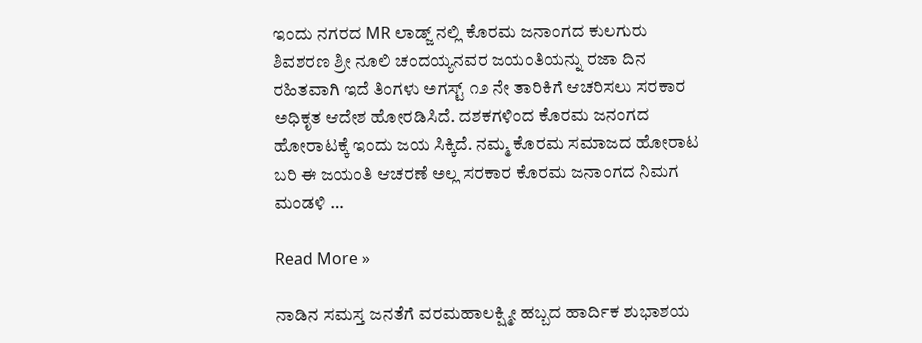ಇಂದು ನಗರದ MR ಲಾಡ್ಜ್ ನಲ್ಲಿ ಕೊರಮ ಜನಾಂಗದ ಕುಲಗುರು ಶಿವಶರಣ ಶ್ರೀ ನೂಲಿ ಚಂದಯ್ಯನವರ ಜಯಂತಿಯನ್ನು ರಜಾ ದಿನ ರಹಿತವಾಗಿ ಇದೆ ತಿಂಗಳು ಅಗಸ್ಟ್ ೧೨ ನೇ ತಾರಿಕಿಗೆ ಆಚರಿಸಲು ಸರಕಾರ ಅಧಿಕೃತ ಆದೇಶ ಹೋರಡಿಸಿದೆ. ದಶಕಗಳಿಂದ ಕೊರಮ ಜನಂಗದ ಹೋರಾಟಕ್ಕೆ ಇಂದು ಜಯ ಸಿಕ್ಕಿದೆ. ನಮ್ಮ ಕೊರಮ ಸಮಾಜದ ಹೋರಾಟ ಬರಿ ಈ ಜಯಂತಿ ಆಚರಣೆ ಅಲ್ಲ ಸರಕಾರ ಕೊರಮ ಜನಾಂಗದ ನಿಮಗ ಮಂಡಳಿ …

Read More »

ನಾಡಿನ ಸಮಸ್ತ ಜನತೆಗೆ ವರಮಹಾಲಕ್ಷ್ಮೀ ಹಬ್ಬದ ಹಾರ್ದಿಕ ಶುಭಾಶಯ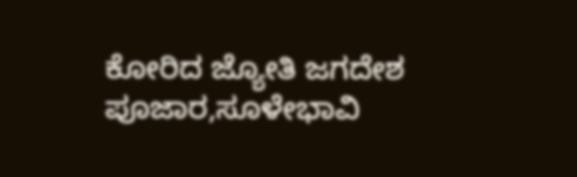ಕೋರಿದ ಜ್ಯೋತಿ ಜಗದೇಶ ಪೂಜಾರ,ಸೂಳೇಭಾವಿ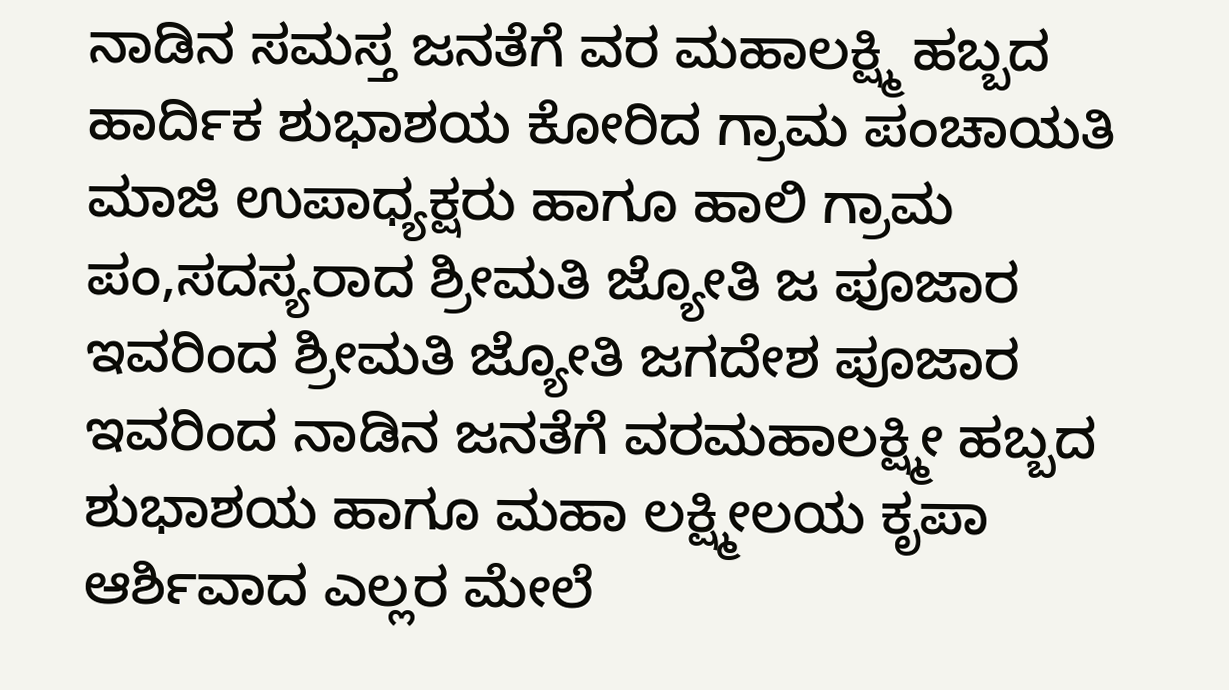ನಾಡಿನ ಸಮಸ್ತ ಜನತೆಗೆ ವರ ಮಹಾಲಕ್ಷ್ಮಿ ಹಬ್ಬದ ಹಾರ್ದಿಕ ಶುಭಾಶಯ ಕೋರಿದ ಗ್ರಾಮ ಪಂಚಾಯತಿ ಮಾಜಿ ಉಪಾಧ್ಯಕ್ಷರು ಹಾಗೂ ಹಾಲಿ ಗ್ರಾಮ ಪಂ,ಸದಸ್ಯರಾದ ಶ್ರೀಮತಿ ಜ್ಯೋತಿ ಜ ಪೂಜಾರ ಇವರಿಂದ ಶ್ರೀಮತಿ ಜ್ಯೋತಿ ಜಗದೇಶ ಪೂಜಾರ ಇವರಿಂದ ನಾಡಿನ ಜನತೆಗೆ ವರಮಹಾಲಕ್ಷ್ಮೀ ಹಬ್ಬದ ಶುಭಾಶಯ ಹಾಗೂ ಮಹಾ ಲಕ್ಷ್ಮೀಲಯ ಕೃಪಾ ಆರ್ಶಿವಾದ ಎಲ್ಲರ ಮೇಲೆ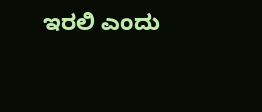ಇರಲಿ ಎಂದು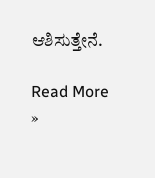ಆಶಿಸುತ್ತೇನೆ.

Read More »